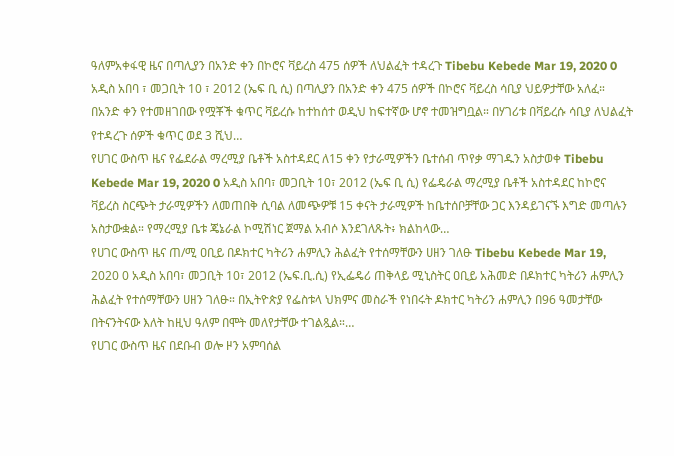ዓለምአቀፋዊ ዜና በጣሊያን በአንድ ቀን በኮሮና ቫይረስ 475 ሰዎች ለህልፈት ተዳረጉ Tibebu Kebede Mar 19, 2020 0 አዲስ አበባ ፣ መጋቢት 10 ፣ 2012 (ኤፍ ቢ ሲ) በጣሊያን በአንድ ቀን 475 ሰዎች በኮሮና ቫይረስ ሳቢያ ህይዎታቸው አለፈ። በአንድ ቀን የተመዘገበው የሟቾች ቁጥር ቫይረሱ ከተከሰተ ወዲህ ከፍተኛው ሆኖ ተመዝግቧል። በሃገሪቱ በቫይረሱ ሳቢያ ለህልፈት የተዳረጉ ሰዎች ቁጥር ወደ 3 ሺህ…
የሀገር ውስጥ ዜና የፌደራል ማረሚያ ቤቶች አስተዳደር ለ15 ቀን የታራሚዎችን ቤተሰብ ጥየቃ ማገዱን አስታወቀ Tibebu Kebede Mar 19, 2020 0 አዲስ አበባ፣ መጋቢት 10፣ 2012 (ኤፍ ቢ ሲ) የፌዴራል ማረሚያ ቤቶች አስተዳደር ከኮሮና ቫይረስ ስርጭት ታራሚዎችን ለመጠበቅ ሲባል ለመጭዎቹ 15 ቀናት ታራሚዎች ከቤተሰቦቻቸው ጋር እንዳይገናኙ እግድ መጣሉን አስታውቋል። የማረሚያ ቤቱ ጄኔራል ኮሚሽነር ጀማል አብሶ እንደገለጹት፥ ክልከላው…
የሀገር ውስጥ ዜና ጠ/ሚ ዐቢይ በዶክተር ካትሪን ሐምሊን ሕልፈት የተሰማቸውን ሀዘን ገለፁ Tibebu Kebede Mar 19, 2020 0 አዲስ አበባ፣ መጋቢት 10፣ 2012 (ኤፍ.ቢ.ሲ) የኢፌዴሪ ጠቅላይ ሚኒስትር ዐቢይ አሕመድ በዶክተር ካትሪን ሐምሊን ሕልፈት የተሰማቸውን ሀዘን ገለፁ። በኢትዮጵያ የፌስቱላ ህክምና መስራች የነበሩት ዶክተር ካትሪን ሐምሊን በ96 ዓመታቸው በትናንትናው እለት ከዚህ ዓለም በሞት መለየታቸው ተገልጿል።…
የሀገር ውስጥ ዜና በደቡብ ወሎ ዞን አምባሰል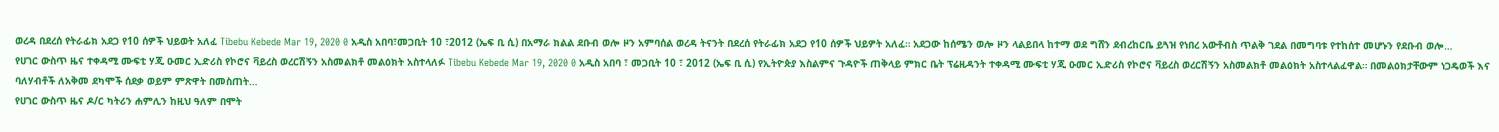ወረዳ በደረሰ የትራፊክ አደጋ የ10 ሰዎች ህይወት አለፈ Tibebu Kebede Mar 19, 2020 0 አዲስ አበባ፣መጋቢት 10 ፣2012 (ኤፍ ቢ ሲ) በአማራ ክልል ደቡብ ወሎ ዞን አምባሰል ወረዳ ትናንት በደረሰ የትራፊክ አደጋ የ10 ሰዎች ህይዎት አለፈ። አደጋው ከሰሜን ወሎ ዞን ላልይበላ ከተማ ወደ ግሸን ደብረከርቤ ይጓዝ የነበረ አውቶብስ ጥልቅ ገደል በመግባቱ የተከሰተ መሆኑን የደቡብ ወሎ…
የሀገር ውስጥ ዜና ተቀዳሚ ሙፍቲ ሃጂ ዑመር ኢድሪስ የኮሮና ቫይረስ ወረርሽኝን አስመልክቶ መልዕክት አስተላለፉ Tibebu Kebede Mar 19, 2020 0 አዲስ አበባ ፣ መጋቢት 10 ፣ 2012 (ኤፍ ቢ ሲ) የኢትዮጵያ እስልምና ጉዳዮች ጠቅላይ ምክር ቤት ፕሬዚዳንት ተቀዳሚ ሙፍቲ ሃጂ ዑመር ኢድሪስ የኮሮና ቫይረስ ወረርሽኝን አስመልክቶ መልዕክት አስተላልፈዋል። በመልዕክታቸውም ነጋዴወች እና ባለሃብቶች ለአቅመ ደካሞች ሰደቃ ወይም ምጽዋት በመስጠት…
የሀገር ውስጥ ዜና ዶ/ር ካትሪን ሐምሊን ከዚህ ዓለም በሞት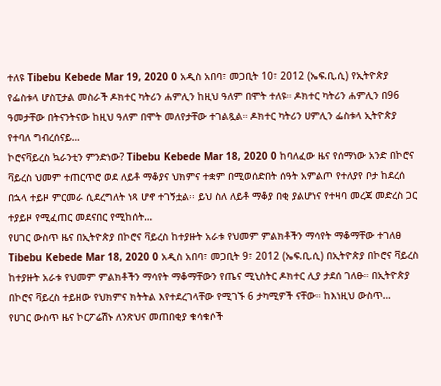ተለዩ Tibebu Kebede Mar 19, 2020 0 አዲስ አበባ፣ መጋቢት 10፣ 2012 (ኤፍ.ቢ.ሲ) የኢትዮጵያ የፌስቱላ ሆስፒታል መስራች ዶክተር ካትሪን ሐምሊን ከዚህ ዓለም በሞት ተለዩ። ዶክተር ካትሪን ሐምሊን በ96 ዓመታቸው በትናንትናው ከዚህ ዓለም በሞት መለየታቸው ተገልጿል። ዶክተር ካትሪን ሀምሊን ፌስቱላ ኢትዮጵያ የተባለ ግብረሰናይ…
ኮሮናቫይረስ ኳራንቲን ምንድነው? Tibebu Kebede Mar 18, 2020 0 ከባለፈው ዜና የሰማነው አንድ በኮሮና ቫይረስ ህመም ተጠርጥሮ ወደ ለይቶ ማቆያና ህክምና ተቋም በሚወሰድበት ሰዓት አምልጦ የተለያየ ቦታ ከደረሰ በኋላ ተይዞ ምርመራ ሲደረግለት ነጻ ሆኖ ተገኝቷል፡፡ ይህ ስለ ለይቶ ማቆያ በቂ ያልሆነና የተዛባ መረጃ መድረስ ጋር ተያይዞ የሚፈጠር መደናበር የሚከሰት…
የሀገር ውስጥ ዜና በኢትዮጵያ በኮሮና ቫይረስ ከተያዙት አራቱ የህመም ምልክቶችን ማሳየት ማቆማቸው ተገለፀ Tibebu Kebede Mar 18, 2020 0 አዲስ አበባ፣ መጋቢት 9፣ 2012 (ኤፍ.ቢ.ሲ) በኢትዮጵያ በኮሮና ቫይረስ ከተያዙት አራቱ የህመም ምልክቶችን ማሳየት ማቆማቸውን የጤና ሚኒስትር ዶክተር ሊያ ታደሰ ገለፁ። በኢትዮጵያ በኮሮና ቫይረስ ተይዘው የህክምና ክትትል እየተደረገላቸው የሚገኙ 6 ታካሚዎች ናቸው። ከእነዚህ ውስጥ…
የሀገር ውስጥ ዜና ኮርፖሬሽኑ ለንጽህና መጠበቂያ ቁሳቁሶች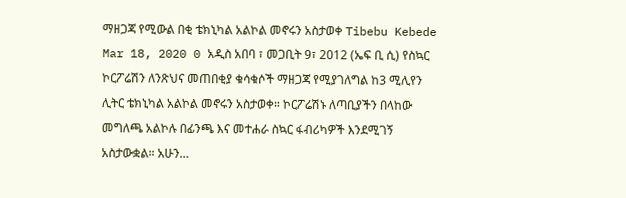ማዘጋጃ የሚውል በቂ ቴክኒካል አልኮል መኖሩን አስታወቀ Tibebu Kebede Mar 18, 2020 0 አዲስ አበባ ፣ መጋቢት 9፣ 2012 (ኤፍ ቢ ሲ) የስኳር ኮርፖሬሽን ለንጽህና መጠበቂያ ቁሳቁሶች ማዘጋጃ የሚያገለግል ከ3 ሚሊየን ሊትር ቴክኒካል አልኮል መኖሩን አስታወቀ። ኮርፖሬሽኑ ለጣቢያችን በላከው መግለጫ አልኮሉ በፊንጫ እና መተሐራ ስኳር ፋብሪካዎች እንደሚገኝ አስታውቋል። አሁን…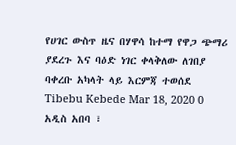የሀገር ውስጥ ዜና በሃዋሳ ከተማ የዋጋ ጭማሪ ያደረጉ እና ባዕድ ነገር ቀላቅለው ለገበያ ባቀረቡ አካላት ላይ እርምጃ ተወሰደ Tibebu Kebede Mar 18, 2020 0 አዲስ አበባ ፣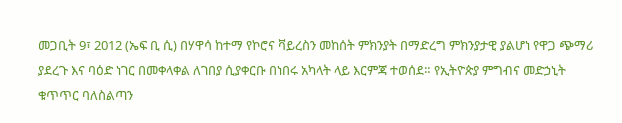መጋቢት 9፣ 2012 (ኤፍ ቢ ሲ) በሃዋሳ ከተማ የኮሮና ቫይረስን መከሰት ምክንያት በማድረግ ምክንያታዊ ያልሆነ የዋጋ ጭማሪ ያደረጉ እና ባዕድ ነገር በመቀላቀል ለገበያ ሲያቀርቡ በነበሩ አካላት ላይ እርምጃ ተወሰደ። የኢትዮጵያ ምግብና መድኃኒት ቁጥጥር ባለስልጣን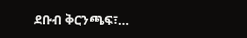ደቡብ ቅርንጫፍ፣…